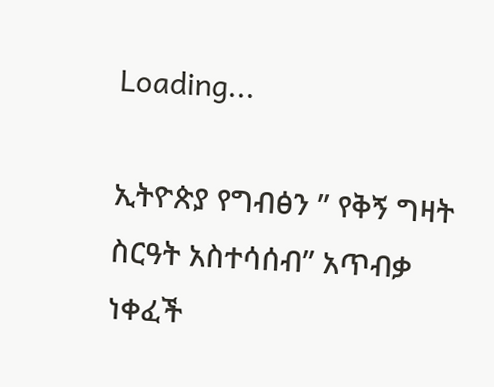Loading...

ኢትዮጵያ የግብፅን ” የቅኝ ግዛት ስርዓት አስተሳሰብ” አጥብቃ ነቀፈች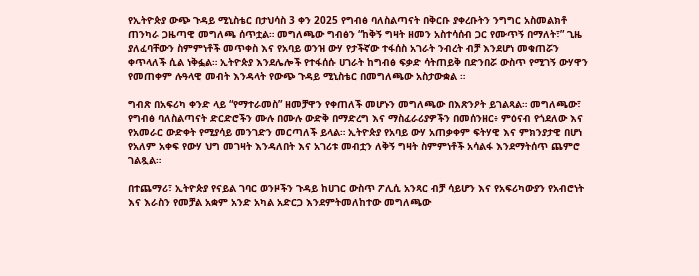የኢትዮጵያ ውጭ ጉዳይ ሚኒስቴር በታህሳስ 3 ቀን 2025 የግብፅ ባለስልጣናት በቅርቡ ያቀረቡትን ንግግር አስመልክቶ ጠንካራ ጋዜጣዊ መግለጫ ሰጥቷል። መግለጫው ግብፅን “ከቅኝ ግዛት ዘመን አስተሳሰብ ጋር የሙጥኝ በማለት፣” ጊዜ ያለፈባቸውን ስምምነቶች መጥቀስ እና የአባይ ወንዝ ውሃ የታችኛው ተፋሰስ አገራት ንብረት ብቻ እንደሆነ መቁጠሯን ቀጥላለች ሲል ነቅፏል። ኢትዮጵያ እንደሌሎች የተፋሰሱ ሀገራት ከግብፅ ፍቃድ ሳትጠይቅ በድንበሯ ውስጥ የሚገኝ ውሃዋን የመጠቀም ሉዓላዊ መብት እንዳላት የውጭ ጉዳይ ሚኒስቴር በመግለጫው አስታውቋል ።

ግብጽ በአፍሪካ ቀንድ ላይ “የማተራመስ” ዘመቻዋን የቀጠለች መሆኑን መግለጫው በእጽንዖት ይገልጻል። መግለጫው፣ የግብፅ ባለስልጣናት ድርድሮችን ሙሉ በሙሉ ውድቅ በማድረግ እና ማስፈራሪያዎችን በመሰንዘር፥ ምዕናብ የጎደለው እና የአመራር ውድቀት የሚያሳይ መንገድን መርጣለች ይላል። ኢትዮጵያ የአባይ ውሃ አጠቃቀም ፍትሃዊ እና ምክንያታዊ በሆነ የአለም አቀፍ የውሃ ህግ መገዛት እንዳለበት እና አገሪቱ መብቷን ለቅኝ ግዛት ስምምነቶች አሳልፋ እንደማትሰጥ ጨምሮ ገልጿል።

በተጨማሪ፣ ኢትዮጵያ የናይል ገባር ወንዞችን ጉዳይ ከሀገር ውስጥ ፖሊሲ አንጻር ብቻ ሳይሆን እና የአፍሪካውያን የአብሮነት እና እራስን የመቻል አቋም አንድ አካል አድርጋ እንደምትመለከተው መግለጫው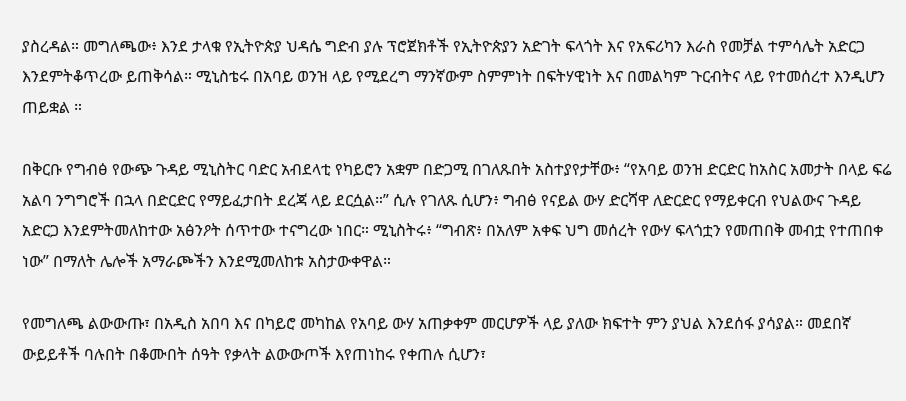ያስረዳል። መግለጫው፥ እንደ ታላቁ የኢትዮጵያ ህዳሴ ግድብ ያሉ ፕሮጀክቶች የኢትዮጵያን አድገት ፍላጎት እና የአፍሪካን እራስ የመቻል ተምሳሌት አድርጋ እንደምትቆጥረው ይጠቅሳል። ሚኒስቴሩ በአባይ ወንዝ ላይ የሚደረግ ማንኛውም ስምምነት በፍትሃዊነት እና በመልካም ጉርብትና ላይ የተመሰረተ እንዲሆን ጠይቋል ።

በቅርቡ የግብፅ የውጭ ጉዳይ ሚኒስትር ባድር አብደላቲ የካይሮን አቋም በድጋሚ በገለጹበት አስተያየታቸው፥ “የአባይ ወንዝ ድርድር ከአስር አመታት በላይ ፍሬ አልባ ንግግሮች በኋላ በድርድር የማይፈታበት ደረጃ ላይ ደርሷል።” ሲሉ የገለጹ ሲሆን፥ ግብፅ የናይል ውሃ ድርሻዋ ለድርድር የማይቀርብ የህልውና ጉዳይ አድርጋ እንደምትመለከተው አፅንዖት ሰጥተው ተናግረው ነበር። ሚኒስትሩ፥ “ግብጽ፥ በአለም አቀፍ ህግ መሰረት የውሃ ፍላጎቷን የመጠበቅ መብቷ የተጠበቀ ነው” በማለት ሌሎች አማራጮችን እንደሚመለከቱ አስታውቀዋል።

የመግለጫ ልውውጡ፣ በአዲስ አበባ እና በካይሮ መካከል የአባይ ውሃ አጠቃቀም መርሆዎች ላይ ያለው ክፍተት ምን ያህል እንደሰፋ ያሳያል። መደበኛ ውይይቶች ባሉበት በቆሙበት ሰዓት የቃላት ልውውጦች እየጠነከሩ የቀጠሉ ሲሆን፣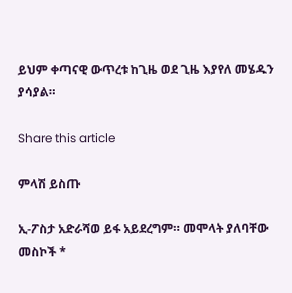ይህም ቀጣናዊ ውጥረቱ ከጊዜ ወደ ጊዜ እያየለ መሄዱን ያሳያል።

Share this article

ምላሽ ይስጡ

ኢ-ፖስታ አድራሻወ ይፋ አይደረግም። መሞላት ያለባቸው መስኮች *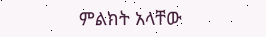ምልክት አላቸው